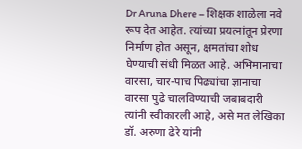Dr Aruna Dhere – शिक्षक शाळेला नवे रूप देत आहेत. त्यांच्या प्रयत्नांतून प्रेरणा निर्माण होत असून, क्षमतांचा शोध घेण्याची संधी मिळत आहे. अभिमानाचा वारसा, चार-पाच पिढ्यांचा ज्ञानाचा वारसा पुढे चालविण्याची जबाबदारी त्यांनी स्वीकारली आहे, असे मत लेखिका डॉ. अरुणा ढेरे यांनी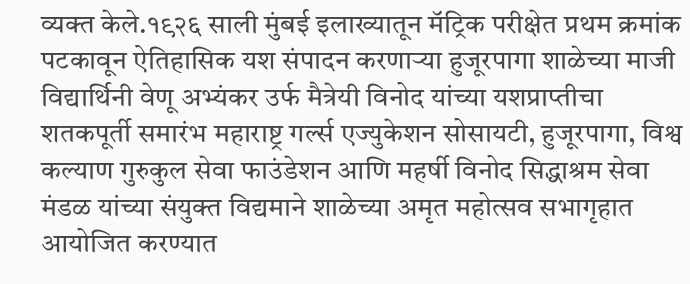व्यक्त केले.१९२६ साली मुंबई इलाख्यातून मॅट्रिक परीक्षेत प्रथम क्रमांक पटकावून ऐतिहासिक यश संपादन करणाऱ्या हुजूरपागा शाळेच्या माजी विद्यार्थिनी वेणू अभ्यंकर उर्फ मैत्रेयी विनोद यांच्या यशप्राप्तीचा शतकपूर्ती समारंभ महाराष्ट्र गर्ल्स एज्युकेशन सोसायटी, हुजूरपागा, विश्व कल्याण गुरुकुल सेवा फाउंडेशन आणि महर्षी विनोद सिद्धाश्रम सेवा मंडळ यांच्या संयुक्त विद्यमाने शाळेच्या अमृत महोत्सव सभागृहात आयोजित करण्यात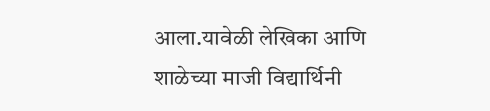आला.यावेळी लेखिका आणि शाळेच्या माजी विद्यार्थिनी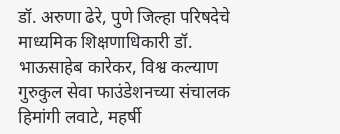डॉ. अरुणा ढेरे, पुणे जिल्हा परिषदेचे माध्यमिक शिक्षणाधिकारी डॉ. भाऊसाहेब कारेकर, विश्व कल्याण गुरुकुल सेवा फाउंडेशनच्या संचालक हिमांगी लवाटे, महर्षी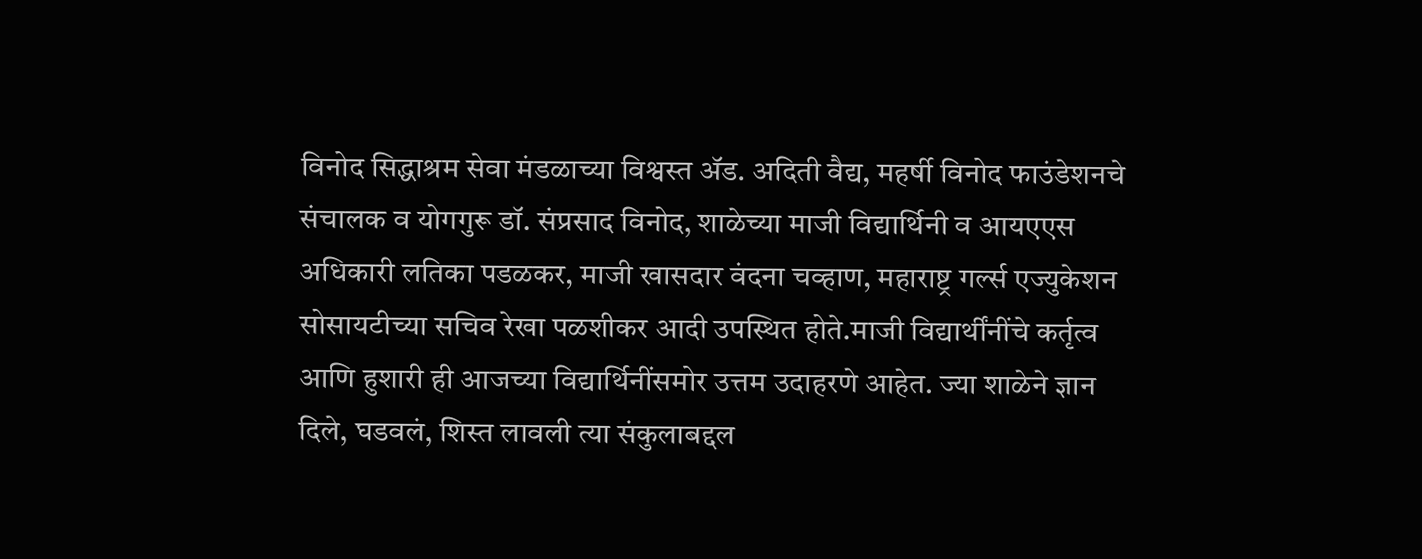विनोद सिद्धाश्रम सेवा मंडळाच्या विश्वस्त ॲड. अदिती वैद्य, महर्षी विनोद फाउंडेशनचे संचालक व योगगुरू डॉ. संप्रसाद विनोद, शाळेच्या माजी विद्यार्थिनी व आयएएस अधिकारी लतिका पडळकर, माजी खासदार वंदना चव्हाण, महाराष्ट्र गर्ल्स एज्युकेशन सोसायटीच्या सचिव रेखा पळशीकर आदी उपस्थित होते.माजी विद्यार्थींनींचे कर्तृत्व आणि हुशारी ही आजच्या विद्यार्थिनींसमोर उत्तम उदाहरणे आहेत. ज्या शाळेने ज्ञान दिले, घडवलं, शिस्त लावली त्या संकुलाबद्दल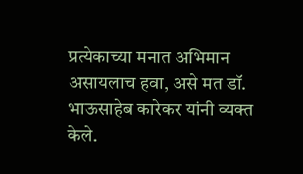प्रत्येकाच्या मनात अभिमान असायलाच हवा, असे मत डॉ. भाऊसाहेब कारेकर यांनी व्यक्त केले.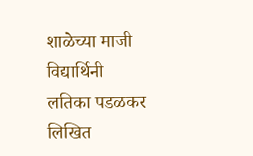शाळेच्या माजी विद्यार्थिनी लतिका पडळकर लिखित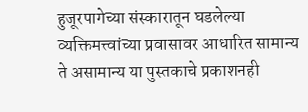हुजूरपागेच्या संस्कारातून घडलेल्या व्यक्तिमत्त्वांच्या प्रवासावर आधारित सामान्य ते असामान्य या पुस्तकाचे प्रकाशनही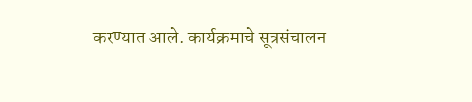करण्यात आले. कार्यक्रमाचे सूत्रसंचालन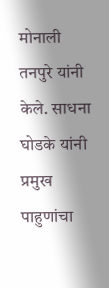मोनाली तनपुरे यांनी केले. साधना घोडके यांनी प्रमुख पाहुणांचा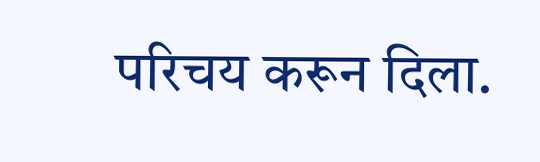परिचय करून दिला.